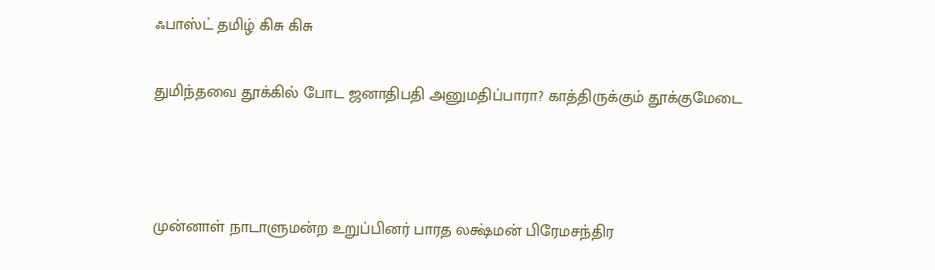ஃபாஸ்ட் தமிழ் கிசு கிசு

துமிந்தவை தூக்கில் போட ஜனாதிபதி அனுமதிப்பாரா? காத்திருக்கும் தூக்குமேடை



முன்னாள் நாடாளுமன்ற உறுப்பினர் பாரத லக்ஷ்மன் பிரேமசந்திர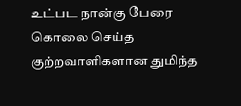உட்பட நான்கு பேரை கொலை செய்த குற்றவாளிகளான துமிந்த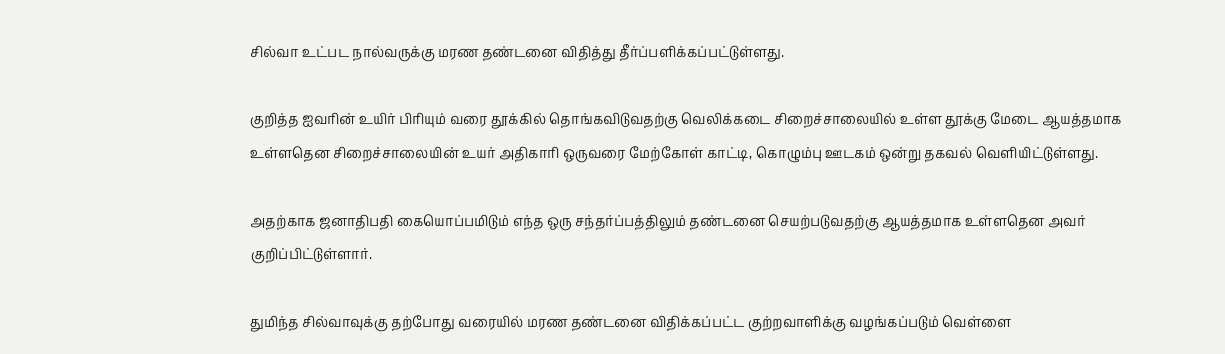சில்வா உட்பட நால்வருக்கு மரண தண்டனை விதித்து தீர்ப்பளிக்கப்பட்டுள்ளது.

குறித்த ஐவரின் உயிர் பிரியும் வரை தூக்கில் தொங்கவிடுவதற்கு வெலிக்கடை சிறைச்சாலையில் உள்ள தூக்கு மேடை ஆயத்தமாக உள்ளதென சிறைச்சாலையின் உயர் அதிகாரி ஒருவரை மேற்கோள் காட்டி, கொழும்பு ஊடகம் ஒன்று தகவல் வெளியிட்டுள்ளது.

அதற்காக ஜனாதிபதி கையொப்பமிடும் எந்த ஒரு சந்தர்ப்பத்திலும் தண்டனை செயற்படுவதற்கு ஆயத்தமாக உள்ளதென அவர் குறிப்பிட்டுள்ளார்.

துமிந்த சில்வாவுக்கு தற்போது வரையில் மரண தண்டனை விதிக்கப்பட்ட குற்றவாளிக்கு வழங்கப்படும் வெள்ளை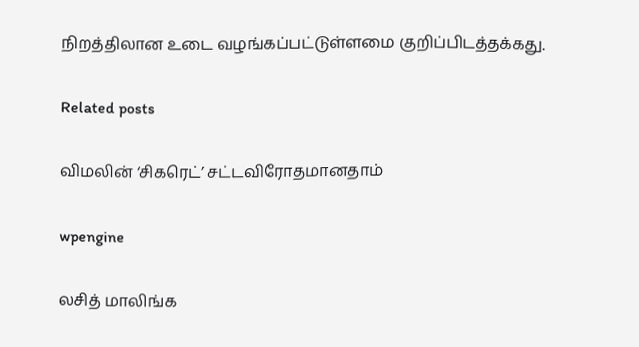நிறத்திலான உடை வழங்கப்பட்டுள்ளமை குறிப்பிடத்தக்கது.

Related posts

விமலின் ‘சிகரெட்’ சட்டவிரோதமானதாம்

wpengine

லசித் மாலிங்க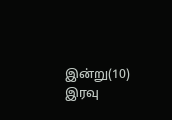இன்று(10) இரவு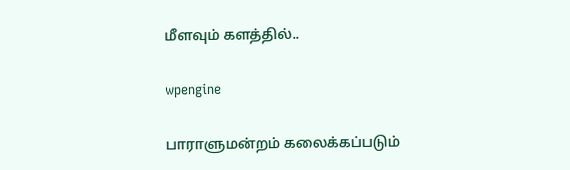மீளவும் களத்தில்..

wpengine

பாராளுமன்றம் கலைக்கப்படும்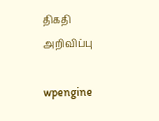திகதி அறிவிப்பு

wpengine